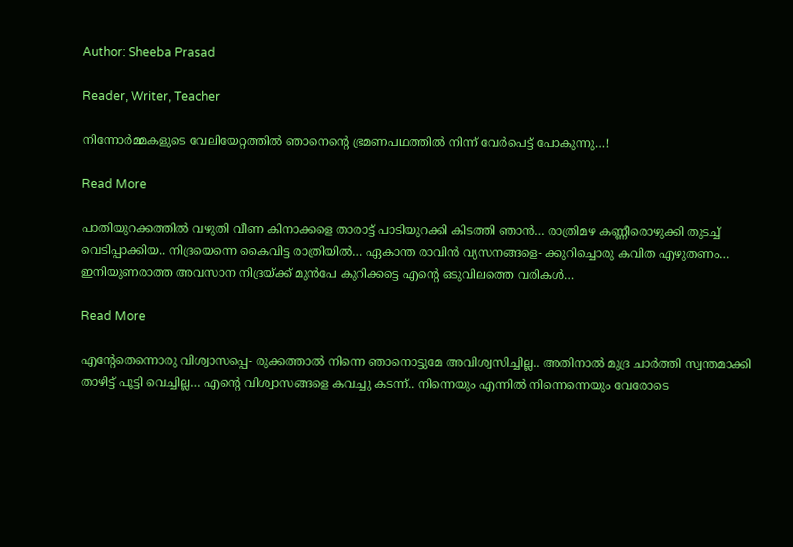Author: Sheeba Prasad

Reader, Writer, Teacher

നിന്നോർമ്മകളുടെ വേലിയേറ്റത്തിൽ ഞാനെന്റെ ഭ്രമണപഥത്തിൽ നിന്ന് വേർപെട്ട് പോകുന്നു…!

Read More

പാതിയുറക്കത്തിൽ വഴുതി വീണ കിനാക്കളെ താരാട്ട് പാടിയുറക്കി കിടത്തി ഞാൻ… രാത്രിമഴ കണ്ണീരൊഴുക്കി തുടച്ച് വെടിപ്പാക്കിയ.. നിദ്രയെന്നെ കൈവിട്ട രാത്രിയിൽ… ഏകാന്ത രാവിൻ വ്യസനങ്ങളെ- ക്കുറിച്ചൊരു കവിത എഴുതണം… ഇനിയുണരാത്ത അവസാന നിദ്രയ്ക്ക് മുൻപേ കുറിക്കട്ടെ എന്റെ ഒടുവിലത്തെ വരികൾ…

Read More

എന്റേതെന്നൊരു വിശ്വാസപ്പെ- രുക്കത്താൽ നിന്നെ ഞാനൊട്ടുമേ അവിശ്വസിച്ചില്ല.. അതിനാൽ മുദ്ര ചാർത്തി സ്വന്തമാക്കി താഴിട്ട് പൂട്ടി വെച്ചില്ല… എന്റെ വിശ്വാസങ്ങളെ കവച്ചു കടന്ന്.. നിന്നെയും എന്നിൽ നിന്നെന്നെയും വേരോടെ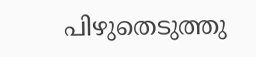പിഴുതെടുത്തു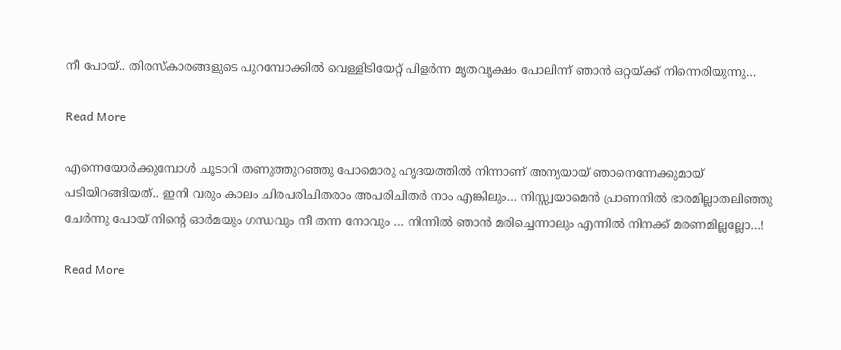നീ പോയ്‌.. തിരസ്കാരങ്ങളുടെ പുറമ്പോക്കിൽ വെള്ളിടിയേറ്റ് പിളർന്ന മൃതവൃക്ഷം പോലിന്ന് ഞാൻ ഒറ്റയ്ക്ക് നിന്നെരിയുന്നു…

Read More

എന്നെയോർക്കുമ്പോൾ ചൂടാറി തണുത്തുറഞ്ഞു പോമൊരു ഹൃദയത്തിൽ നിന്നാണ് അന്യയായ് ഞാനെന്നേക്കുമായ് പടിയിറങ്ങിയത്.. ഇനി വരും കാലം ചിരപരിചിതരാം അപരിചിതർ നാം എങ്കിലും… നിസ്സ്വയാമെൻ പ്രാണനിൽ ഭാരമില്ലാതലിഞ്ഞു ചേർന്നു പോയ്‌ നിന്റെ ഓർമയും ഗന്ധവും നീ തന്ന നോവും … നിന്നിൽ ഞാൻ മരിച്ചെന്നാലും എന്നിൽ നിനക്ക് മരണമില്ലല്ലോ…!

Read More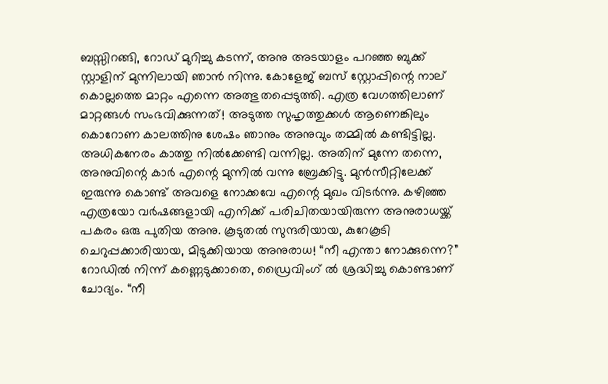ബസ്സിറങ്ങി, റോഡ് മുറിച്ചു കടന്ന്, അനു അടയാളം പറഞ്ഞ ബുക്ക്‌ സ്റ്റാളിന് മുന്നിലായി ഞാൻ നിന്നു. കോളേജ് ബസ് സ്റ്റോപ്പിന്റെ നാല് കൊല്ലത്തെ മാറ്റം എന്നെ അത്ഭുതപ്പെടുത്തി. എത്ര വേഗത്തിലാണ് മാറ്റങ്ങൾ സംഭവിക്കുന്നത്! അടുത്ത സുഹൃത്തുക്കൾ ആണെങ്കിലും കൊറോണ കാലത്തിനു ശേഷം ഞാനും അനുവും തമ്മിൽ കണ്ടിട്ടില്ല. അധികനേരം കാത്തു നിൽക്കേണ്ടി വന്നില്ല. അതിന് മുന്നേ തന്നെ, അനുവിന്റെ കാർ എന്റെ മുന്നിൽ വന്നു ബ്രേക്കിട്ടു. മുൻസീറ്റിലേക്ക് ഇരുന്നു കൊണ്ട് അവളെ നോക്കവേ എന്റെ മുഖം വിടർന്നു. കഴിഞ്ഞ എത്രയോ വർഷങ്ങളായി എനിക്ക് പരിചിതയായിരുന്ന അനുരാധയ്ക്ക് പകരം ഒരു പുതിയ അനു. കൂടുതൽ സുന്ദരിയായ, കുറേകൂടി ചെറുപ്പക്കാരിയായ, മിടുക്കിയായ അനുരാധ! “നീ എന്താ നോക്കുന്നെ?” റോഡിൽ നിന്ന് കണ്ണെടുക്കാതെ, ഡ്രൈവിംഗ് ൽ ശ്രദ്ധിച്ചു കൊണ്ടാണ് ചോദ്യം. “നീ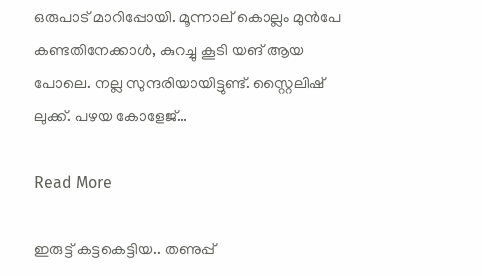ഒരുപാട് മാറിപ്പോയി. മൂന്നാല് കൊല്ലം മുൻപേ കണ്ടതിനേക്കാൾ, കുറച്ചു കൂടി യങ് ആയ പോലെ. നല്ല സുന്ദരിയായിട്ടുണ്ട്. സ്റ്റൈലിഷ് ലുക്ക്‌. പഴയ കോളേജ്…

Read More

ഇരുട്ട് കട്ടകെട്ടിയ.. തണുപ്പ്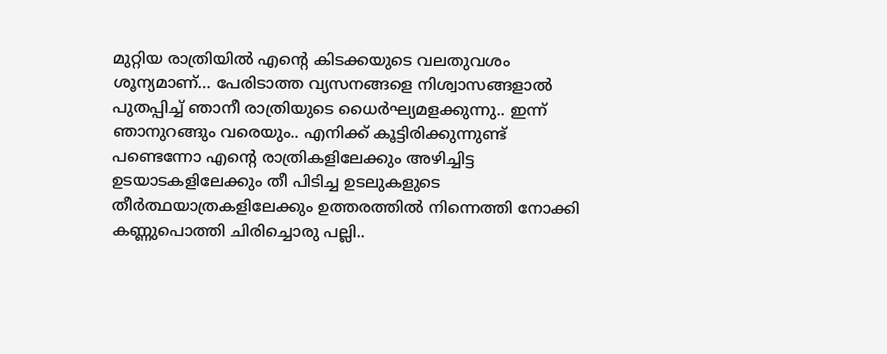മുറ്റിയ രാത്രിയിൽ എന്റെ കിടക്കയുടെ വലതുവശം ശൂന്യമാണ്… പേരിടാത്ത വ്യസനങ്ങളെ നിശ്വാസങ്ങളാൽ പുതപ്പിച്ച് ഞാനീ രാത്രിയുടെ ധൈർഘ്യമളക്കുന്നു.. ഇന്ന് ഞാനുറങ്ങും വരെയും.. എനിക്ക് കൂട്ടിരിക്കുന്നുണ്ട് പണ്ടെന്നോ എന്റെ രാത്രികളിലേക്കും അഴിച്ചിട്ട ഉടയാടകളിലേക്കും തീ പിടിച്ച ഉടലുകളുടെ തീർത്ഥയാത്രകളിലേക്കും ഉത്തരത്തിൽ നിന്നെത്തി നോക്കി കണ്ണുപൊത്തി ചിരിച്ചൊരു പല്ലി..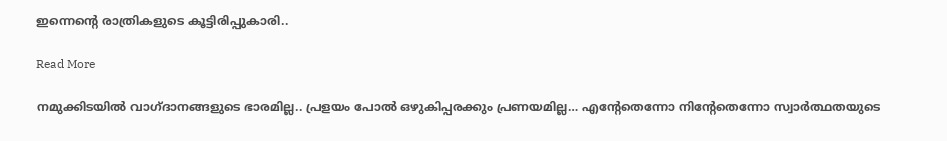ഇന്നെന്റെ രാത്രികളുടെ കൂട്ടിരിപ്പുകാരി..

Read More

നമുക്കിടയിൽ വാഗ്ദാനങ്ങളുടെ ഭാരമില്ല.. പ്രളയം പോൽ ഒഴുകിപ്പരക്കും പ്രണയമില്ല… എന്റേതെന്നോ നിന്റേതെന്നോ സ്വാർത്ഥതയുടെ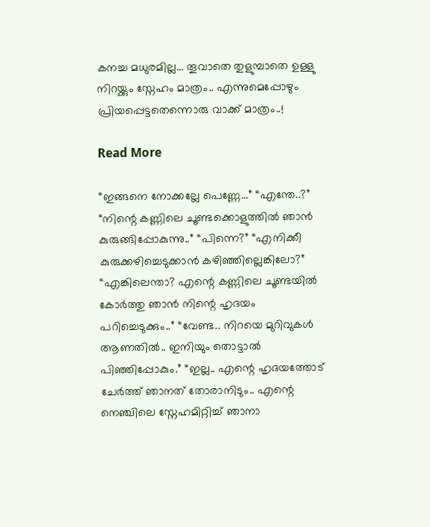കനച്ച മധുരമില്ല… തൂവാതെ തുളുമ്പാതെ ഉള്ളു നിറയ്ക്കും സ്നേഹം മാത്രം.. എന്നുമെപ്പോഴും പ്രിയപ്പെട്ടതെന്നൊരു വാക്ക് മാത്രം..!

Read More

“ഇങ്ങനെ നോക്കല്ലേ പെണ്ണേ…” “എന്തേ..?” “നിന്റെ കണ്ണിലെ ചൂണ്ടക്കൊളുത്തിൽ ഞാൻ കുരുങ്ങിപ്പോകുന്നു..” “പിന്നെ?” “എനിക്കീ കുരുക്കഴിച്ചെടുക്കാൻ കഴിഞ്ഞില്ലെങ്കിലോ?” “എങ്കിലെന്താ? എന്റെ കണ്ണിലെ ചൂണ്ടയിൽ കോർത്തു ഞാൻ നിന്റെ ഹൃദയം പറിച്ചെടുക്കും..” “വേണ്ട.. നിറയെ മുറിവുകൾ ആണതിൽ.. ഇനിയും തൊട്ടാൽ പിഞ്ഞിപ്പോകും.” “ഇല്ല.. എന്റെ ഹൃദയത്തോട് ചേർത്ത് ഞാനത് തോരാനിടും.. എന്റെ നെഞ്ചിലെ സ്നേഹമിറ്റിച്ച് ഞാനാ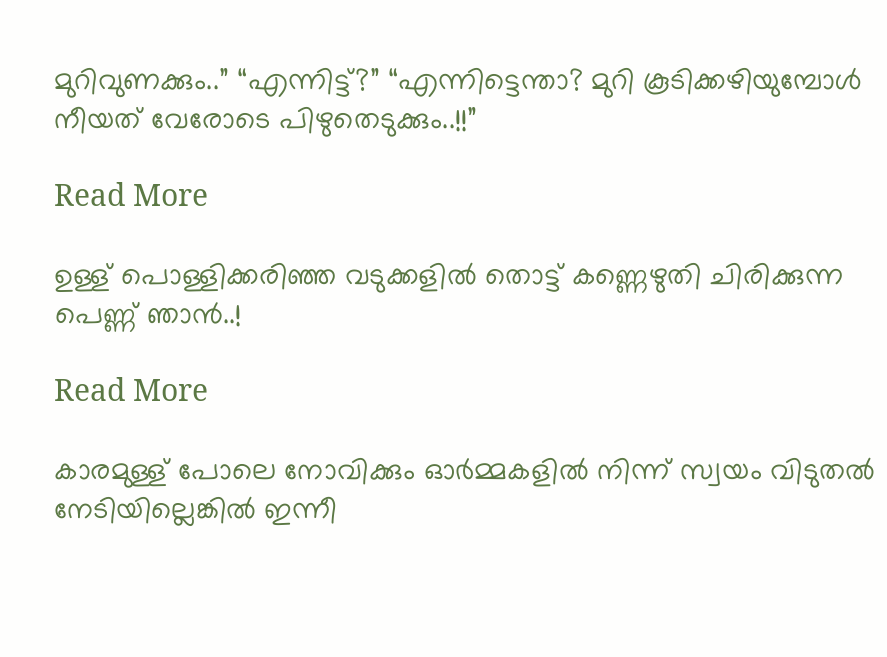മുറിവുണക്കും..” “എന്നിട്ട്?” “എന്നിട്ടെന്താ? മുറി കൂടിക്കഴിയുമ്പോൾ നീയത് വേരോടെ പിഴുതെടുക്കും..!!”

Read More

ഉള്ള് പൊള്ളിക്കരിഞ്ഞ വടുക്കളിൽ തൊട്ട് കണ്ണെഴുതി ചിരിക്കുന്ന പെണ്ണ് ഞാൻ..!

Read More

കാരമുള്ള് പോലെ നോവിക്കും ഓർമ്മകളിൽ നിന്ന് സ്വയം വിടുതൽ നേടിയില്ലെങ്കിൽ ഇന്നീ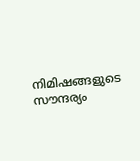നിമിഷങ്ങളുടെ സൗന്ദര്യം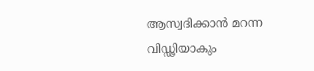ആസ്വദിക്കാൻ മറന്ന വിഡ്ഢിയാകും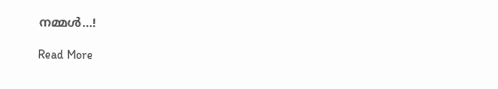നമ്മൾ…!

Read More